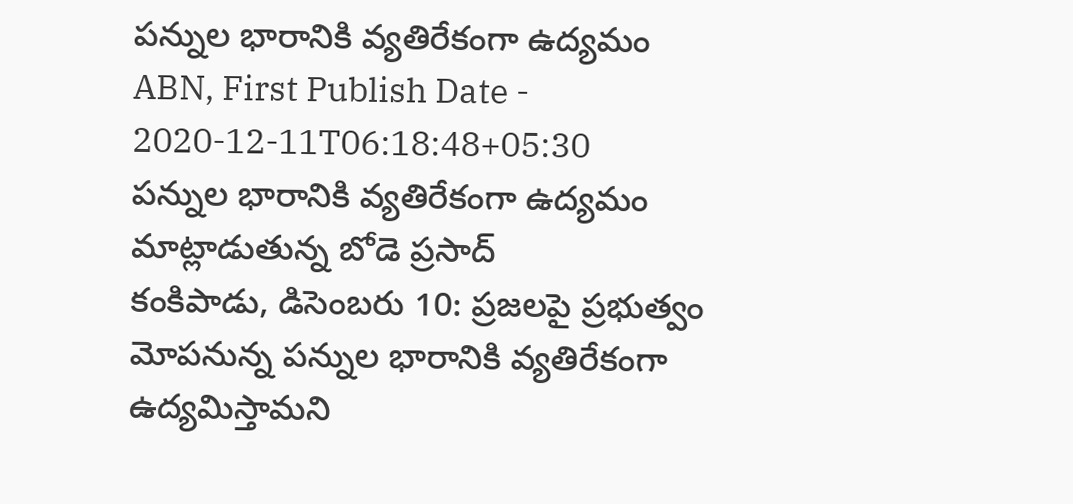పన్నుల భారానికి వ్యతిరేకంగా ఉద్యమం
ABN, First Publish Date - 2020-12-11T06:18:48+05:30
పన్నుల భారానికి వ్యతిరేకంగా ఉద్యమం
మాట్లాడుతున్న బోడె ప్రసాద్
కంకిపాడు, డిసెంబరు 10: ప్రజలపై ప్రభుత్వం మోపనున్న పన్నుల భారానికి వ్యతిరేకంగా ఉద్యమిస్తామని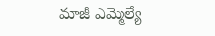మాజీ ఎమ్మెల్యే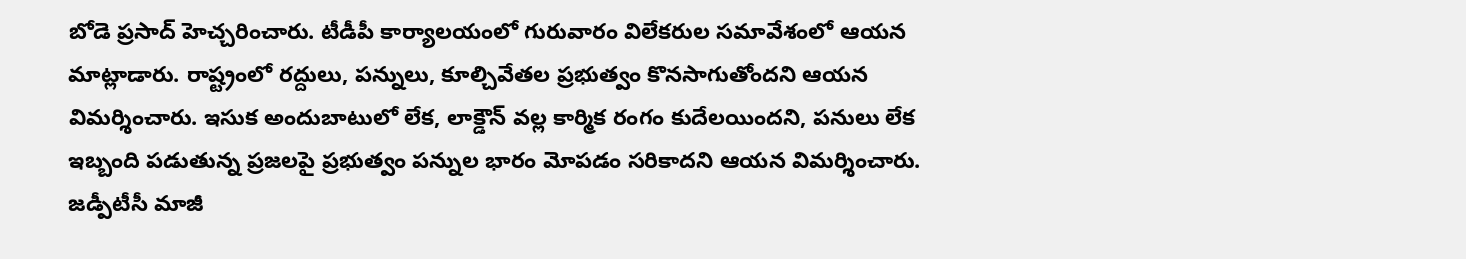బోడె ప్రసాద్ హెచ్చరించారు. టీడీపీ కార్యాలయంలో గురువారం విలేకరుల సమావేశంలో ఆయన మాట్లాడారు. రాష్ట్రంలో రద్దులు, పన్నులు, కూల్చివేతల ప్రభుత్వం కొనసాగుతోందని ఆయన విమర్శించారు. ఇసుక అందుబాటులో లేక, లాక్డౌన్ వల్ల కార్మిక రంగం కుదేలయిందని, పనులు లేక ఇబ్బంది పడుతున్న ప్రజలపై ప్రభుత్వం పన్నుల భారం మోపడం సరికాదని ఆయన విమర్శించారు. జడ్పీటీసీ మాజీ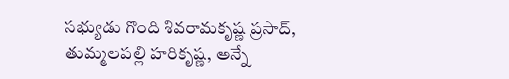సభ్యుడు గొంది శివరామకృష్ణ ప్రసాద్, తుమ్మలపల్లి హరికృష్ణ, అన్నే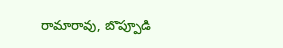రామారావు, బొప్పూడి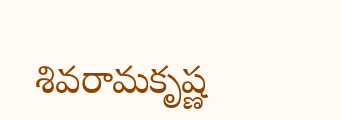శివరామకృష్ణ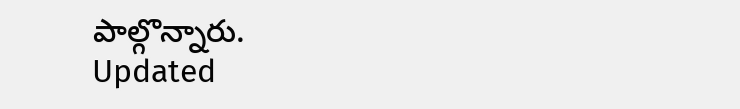పాల్గొన్నారు.
Updated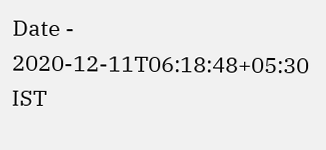Date - 2020-12-11T06:18:48+05:30 IST